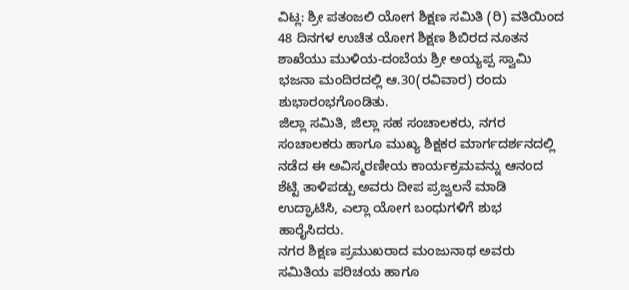ವಿಟ್ಲ: ಶ್ರೀ ಪತಂಜಲಿ ಯೋಗ ಶಿಕ್ಷಣ ಸಮಿತಿ (ರಿ) ವತಿಯಿಂದ 48 ದಿನಗಳ ಉಚಿತ ಯೋಗ ಶಿಕ್ಷಣ ಶಿಬಿರದ ನೂತನ ಶಾಖೆಯು ಮುಳಿಯ-ದಂಬೆಯ ಶ್ರೀ ಅಯ್ಯಪ್ಪ ಸ್ವಾಮಿ ಭಜನಾ ಮಂದಿರದಲ್ಲಿ ಆ.30(ರವಿವಾರ) ರಂದು ಶುಭಾರಂಭಗೊಂಡಿತು.
ಜಿಲ್ಲಾ ಸಮಿತಿ, ಜಿಲ್ಲಾ ಸಹ ಸಂಚಾಲಕರು, ನಗರ ಸಂಚಾಲಕರು ಹಾಗೂ ಮುಖ್ಯ ಶಿಕ್ಷಕರ ಮಾರ್ಗದರ್ಶನದಲ್ಲಿ ನಡೆದ ಈ ಅವಿಸ್ಮರಣೀಯ ಕಾರ್ಯಕ್ರಮವನ್ನು ಆನಂದ ಶೆಟ್ಟಿ ತಾಳಿಪಡ್ಪು ಅವರು ದೀಪ ಪ್ರಜ್ವಲನೆ ಮಾಡಿ ಉದ್ಘಾಟಿಸಿ, ಎಲ್ಲಾ ಯೋಗ ಬಂಧುಗಳಿಗೆ ಶುಭ ಹಾರೈಸಿದರು.
ನಗರ ಶಿಕ್ಷಣ ಪ್ರಮುಖರಾದ ಮಂಜುನಾಥ ಅವರು ಸಮಿತಿಯ ಪರಿಚಯ ಹಾಗೂ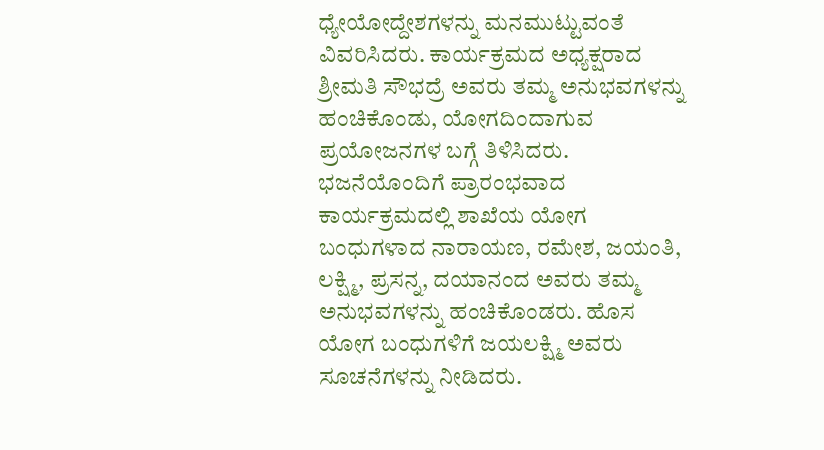ಧ್ಯೇಯೋದ್ದೇಶಗಳನ್ನು ಮನಮುಟ್ಟುವಂತೆ ವಿವರಿಸಿದರು. ಕಾರ್ಯಕ್ರಮದ ಅಧ್ಯಕ್ಷರಾದ ಶ್ರೀಮತಿ ಸೌಭದ್ರೆ ಅವರು ತಮ್ಮ ಅನುಭವಗಳನ್ನು ಹಂಚಿಕೊಂಡು, ಯೋಗದಿಂದಾಗುವ ಪ್ರಯೋಜನಗಳ ಬಗ್ಗೆ ತಿಳಿಸಿದರು.
ಭಜನೆಯೊಂದಿಗೆ ಪ್ರಾರಂಭವಾದ ಕಾರ್ಯಕ್ರಮದಲ್ಲಿ ಶಾಖೆಯ ಯೋಗ ಬಂಧುಗಳಾದ ನಾರಾಯಣ, ರಮೇಶ, ಜಯಂತಿ, ಲಕ್ಷ್ಮಿ, ಪ್ರಸನ್ನ, ದಯಾನಂದ ಅವರು ತಮ್ಮ ಅನುಭವಗಳನ್ನು ಹಂಚಿಕೊಂಡರು. ಹೊಸ ಯೋಗ ಬಂಧುಗಳಿಗೆ ಜಯಲಕ್ಷ್ಮಿ ಅವರು ಸೂಚನೆಗಳನ್ನು ನೀಡಿದರು.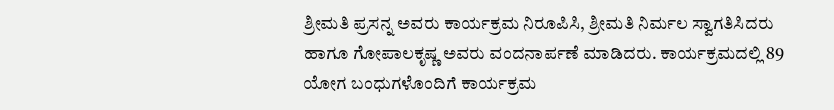ಶ್ರೀಮತಿ ಪ್ರಸನ್ನ ಅವರು ಕಾರ್ಯಕ್ರಮ ನಿರೂಪಿಸಿ, ಶ್ರೀಮತಿ ನಿರ್ಮಲ ಸ್ವಾಗತಿಸಿದರು ಹಾಗೂ ಗೋಪಾಲಕೃಷ್ಣ ಅವರು ವಂದನಾರ್ಪಣೆ ಮಾಡಿದರು. ಕಾರ್ಯಕ್ರಮದಲ್ಲಿ 89 ಯೋಗ ಬಂಧುಗಳೊಂದಿಗೆ ಕಾರ್ಯಕ್ರಮ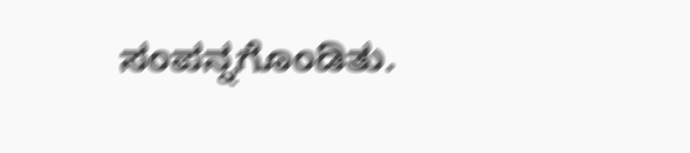ಸಂಪನ್ನಗೊಂಡಿತು.